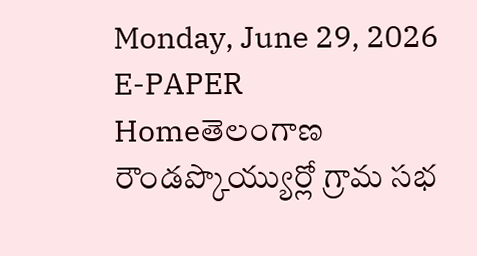Monday, June 29, 2026
E-PAPER
Homeతెలంగాణ రౌండప్కొయ్యుర్లో గ్రామ సభ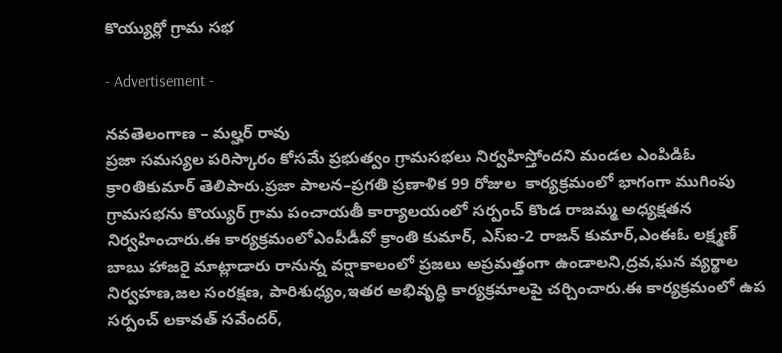కొయ్యుర్లో గ్రామ సభ

- Advertisement -

నవతెలంగాణ – మల్హర్ రావు
ప్రజా సమస్యల పరిస్కారం కోసమే ప్రభుత్వం గ్రామసభలు నిర్వహిస్తోందని మండల ఎంపిడిఓ క్రాoతికుమార్ తెలిపారు.ప్రజా పాలన–ప్రగతి ప్రణాళిక 99 రోజుల  కార్యక్రమంలో భాగంగా ముగింపు గ్రామసభను కొయ్యుర్ గ్రామ పంచాయతీ కార్యాలయంలో సర్పంచ్ కొండ రాజమ్మ అధ్యక్షతన నిర్వహించారు.ఈ కార్యక్రమంలోఎంపీడీవో క్రాంతి కుమార్, ఎస్ఐ-2 రాజన్ కుమార్,ఎంఈఓ లక్ష్మణ్ బాబు హాజరై మాట్లాడారు రానున్న వర్షాకాలంలో ప్రజలు అప్రమత్తంగా ఉండాలని,ద్రవ,ఘన వ్యర్థాల నిర్వహణ,జల సంరక్షణ, పారిశుధ్యం,ఇతర అభివృద్ధి కార్యక్రమాలపై చర్చించారు.ఈ కార్యక్రమంలో ఉప సర్పంచ్ లకావత్ సవేందర్,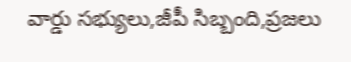వార్డు సభ్యులు,జీపీ సిబ్బంది,ప్రజలు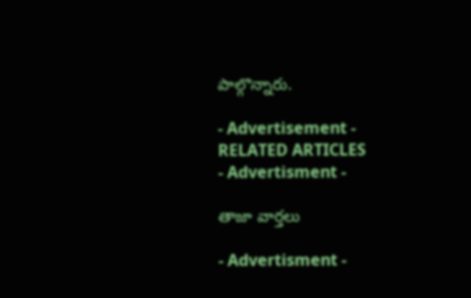పాల్గొన్నారు.

- Advertisement -
RELATED ARTICLES
- Advertisment -

తాజా వార్తలు

- Advertisment -